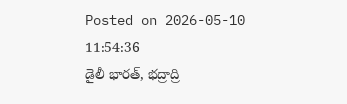Posted on 2026-05-10 11:54:36
డైలీ భారత్, భద్రాద్రి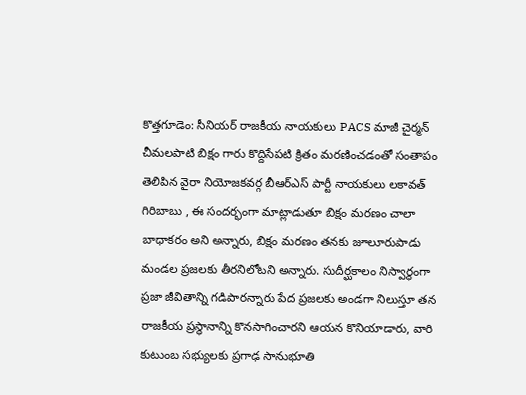కొత్తగూడెం: సీనియర్ రాజకీయ నాయకులు PACS మాజీ చైర్మన్ చీమలపాటి బిక్షం గారు కొద్దిసేపటి క్రితం మరణించడంతో సంతాపం తెలిపిన వైరా నియోజకవర్గ బీఆర్ఎస్ పార్టీ నాయకులు లకావత్ గిరిబాబు , ఈ సందర్భంగా మాట్లాడుతూ బిక్షం మరణం చాలా బాధాకరం అని అన్నారు, బిక్షం మరణం తనకు జూలూరుపాడు మండల ప్రజలకు తీరనిలోటని అన్నారు. సుదీర్ఘకాలం నిస్వార్థంగా ప్రజా జీవితాన్ని గడిపారన్నారు పేద ప్రజలకు అండగా నిలుస్తూ తన రాజకీయ ప్రస్థానాన్ని కొనసాగించారని ఆయన కొనియాడారు, వారి కుటుంబ సభ్యులకు ప్రగాఢ సానుభూతి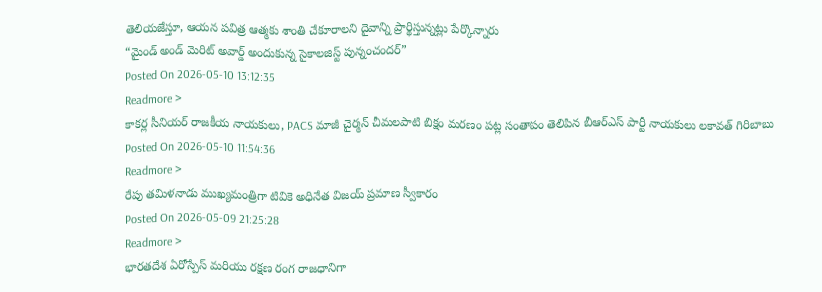తెలియజేస్తూ, ఆయన పవిత్ర ఆత్మకు శాంతి చేకూరాలని దైవాన్ని ప్రార్థిస్తున్నట్లు పేర్కొన్నారు
“మైండ్ అండ్ మెరిట్ అవార్డ్ అందుకున్న సైకాలజిస్ట్ పున్నంచందర్”
Posted On 2026-05-10 13:12:35
Readmore >
కాకర్ల సీనియర్ రాజకీయ నాయకులు, PACS మాజీ చైర్మన్ చీమలపాటి బిక్షం మరణం పట్ల సంతాపం తెలిపిన బీఆర్ఎస్ పార్టీ నాయకులు లకావత్ గిరిబాబు
Posted On 2026-05-10 11:54:36
Readmore >
రేపు తమిళనాడు ముఖ్యమంత్రిగా టివికె అధినేత విజయ్ ప్రమాణ స్వీకారం
Posted On 2026-05-09 21:25:28
Readmore >
భారతదేశ ఏరోస్పేస్ మరియు రక్షణ రంగ రాజధానిగా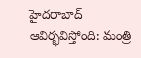హైదరాబాద్ ఆవిర్భవిస్తోంది: మంత్రి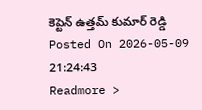కెప్టెన్ ఉత్తమ్ కుమార్ రెడ్డి
Posted On 2026-05-09 21:24:43
Readmore >